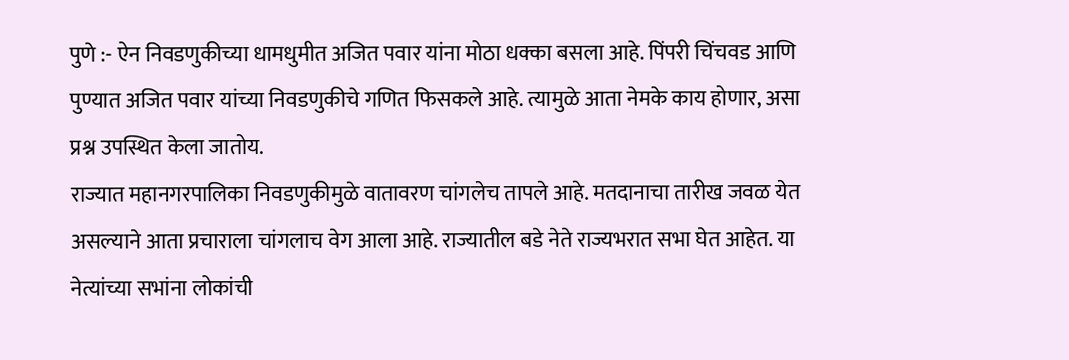पुणे :- ऐन निवडणुकीच्या धामधुमीत अजित पवार यांना मोठा धक्का बसला आहे. पिंपरी चिंचवड आणि पुण्यात अजित पवार यांच्या निवडणुकीचे गणित फिसकले आहे. त्यामुळे आता नेमके काय होणार, असा प्रश्न उपस्थित केला जातोय.
राज्यात महानगरपालिका निवडणुकीमुळे वातावरण चांगलेच तापले आहे. मतदानाचा तारीख जवळ येत असल्याने आता प्रचाराला चांगलाच वेग आला आहे. राज्यातील बडे नेते राज्यभरात सभा घेत आहेत. या नेत्यांच्या सभांना लोकांची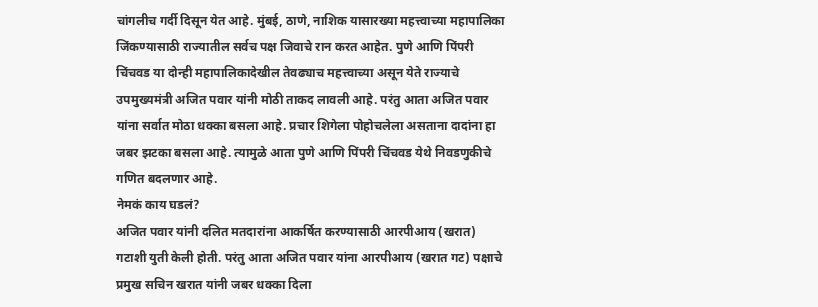चांगलीच गर्दी दिसून येत आहे. मुंबई, ठाणे, नाशिक यासारख्या महत्त्वाच्या महापालिका जिंकण्यासाठी राज्यातील सर्वच पक्ष जिवाचे रान करत आहेत. पुणे आणि पिंपरी चिंचवड या दोन्ही महापालिकादेखील तेवढ्याच महत्त्वाच्या असून येते राज्याचे उपमुख्यमंत्री अजित पवार यांनी मोठी ताकद लावली आहे. परंतु आता अजित पवार यांना सर्वात मोठा धक्का बसला आहे. प्रचार शिगेला पोहोचलेला असताना दादांना हा जबर झटका बसला आहे. त्यामुळे आता पुणे आणि पिंपरी चिंचवड येथे निवडणुकीचे गणित बदलणार आहे.
नेमकं काय घडलं?
अजित पवार यांनी दलित मतदारांना आकर्षित करण्यासाठी आरपीआय (खरात) गटाशी युती केली होती. परंतु आता अजित पवार यांना आरपीआय (खरात गट) पक्षाचे प्रमुख सचिन खरात यांनी जबर धक्का दिला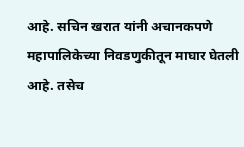आहे. सचिन खरात यांनी अचानकपणे महापालिकेच्या निवडणुकीतून माघार घेतली आहे. तसेच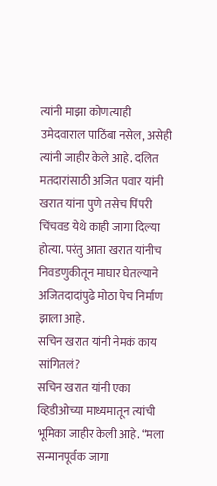त्यांनी माझा कोणत्याही उमेदवाराल पाठिंबा नसेल, असेही त्यांनी जाहीर केले आहे. दलित मतदारांसाठी अजित पवार यांनी खरात यांना पुणे तसेच पिंपरी चिंचवड येथे काही जागा दिल्या होत्या. परंतु आता खरात यांनीच निवडणुकीतून माघार घेतल्याने अजितदादांपुढे मोठा पेच निर्माण झाला आहे.
सचिन खरात यांनी नेमकं काय सांगितलं?
सचिन खरात यांनी एका व्हिडीओच्या माध्यमातून त्यांची भूमिका जाहीर केली आहे. “मला सन्मानपूर्वक जागा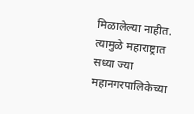मिळालेल्या नाहीत. त्यामुळे महाराष्ट्रात सध्या ज्या महानगरपालिकेच्या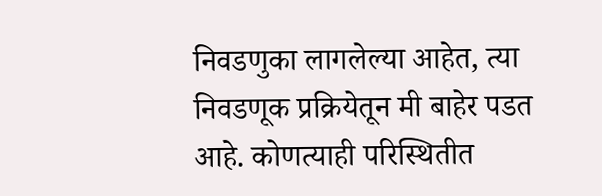निवडणुका लागलेल्या आहेत, त्या निवडणूक प्रक्रियेतून मी बाहेर पडत आहे. कोणत्याही परिस्थितीत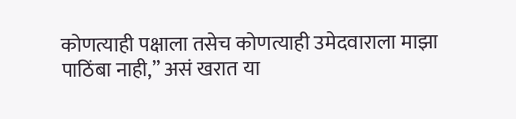कोणत्याही पक्षाला तसेच कोणत्याही उमेदवाराला माझा पाठिंबा नाही,” असं खरात या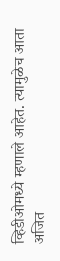व्हिडीओमध्ये म्हणाले आहेत. त्यामुळेच आता अजित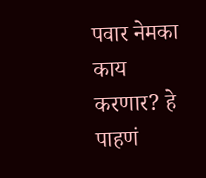पवार नेमका काय करणार? हे पाहणं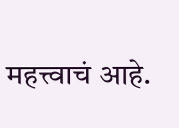महत्त्वाचं आहे.